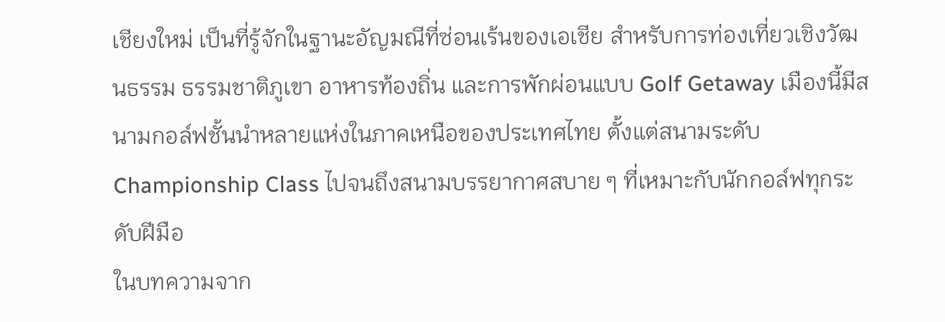เชียงใหม่ เป็นที่รู้จักในฐานะอัญมณีที่ซ่อนเร้นของเอเชีย สำหรับการท่องเที่ยวเชิงวัฒนธรรม ธรรมชาติภูเขา อาหารท้องถิ่น และการพักผ่อนแบบ Golf Getaway เมืองนี้มีสนามกอล์ฟชั้นนำหลายแห่งในภาคเหนือของประเทศไทย ตั้งแต่สนามระดับ Championship Class ไปจนถึงสนามบรรยากาศสบาย ๆ ที่เหมาะกับนักกอล์ฟทุกระดับฝีมือ
ในบทความจาก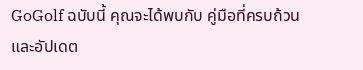GoGolf ฉบับนี้ คุณจะได้พบกับ คู่มือที่ครบถ้วนและอัปเดต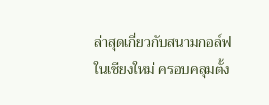ล่าสุดเกี่ยวกับสนามกอล์ฟในเชียงใหม่ ครอบคลุมตั้ง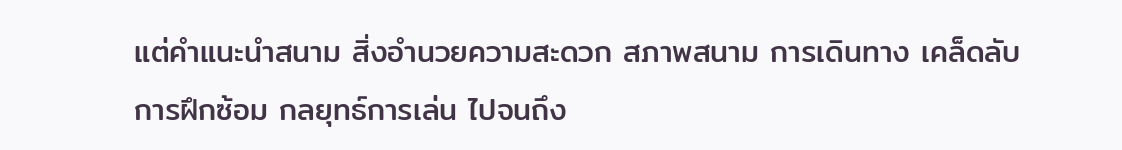แต่คำแนะนำสนาม สิ่งอำนวยความสะดวก สภาพสนาม การเดินทาง เคล็ดลับการฝึกซ้อม กลยุทธ์การเล่น ไปจนถึง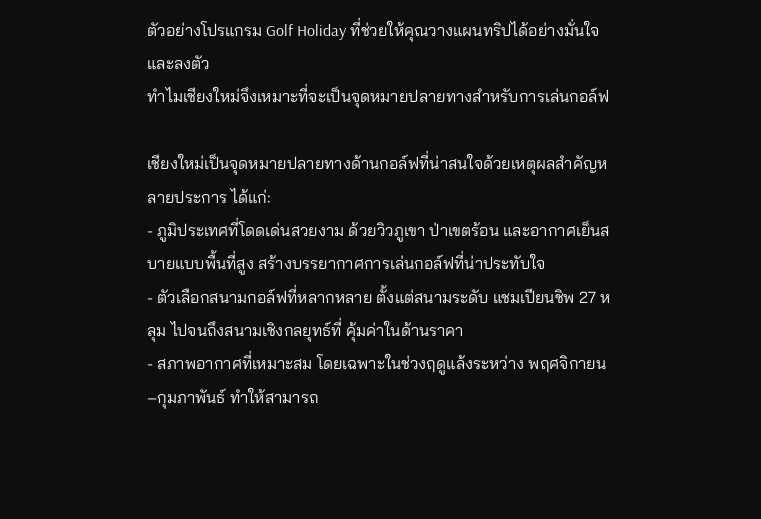ตัวอย่างโปรแกรม Golf Holiday ที่ช่วยให้คุณวางแผนทริปได้อย่างมั่นใจและลงตัว
ทำไมเชียงใหม่จึงเหมาะที่จะเป็นจุดหมายปลายทางสำหรับการเล่นกอล์ฟ

เชียงใหม่เป็นจุดหมายปลายทางด้านกอล์ฟที่น่าสนใจด้วยเหตุผลสำคัญหลายประการ ได้แก่:
- ภูมิประเทศที่โดดเด่นสวยงาม ด้วยวิวภูเขา ป่าเขตร้อน และอากาศเย็นสบายแบบพื้นที่สูง สร้างบรรยากาศการเล่นกอล์ฟที่น่าประทับใจ
- ตัวเลือกสนามกอล์ฟที่หลากหลาย ตั้งแต่สนามระดับ แชมเปียนชิพ 27 หลุม ไปจนถึงสนามเชิงกลยุทธ์ที่ คุ้มค่าในด้านราคา
- สภาพอากาศที่เหมาะสม โดยเฉพาะในช่วงฤดูแล้งระหว่าง พฤศจิกายน–กุมภาพันธ์ ทำให้สามารถ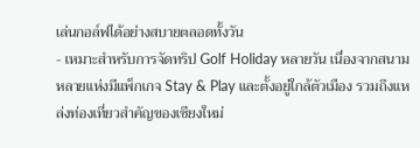เล่นกอล์ฟได้อย่างสบายตลอดทั้งวัน
- เหมาะสำหรับการจัดทริป Golf Holiday หลายวัน เนื่องจากสนามหลายแห่งมีแพ็กเกจ Stay & Play และตั้งอยู่ใกล้ตัวเมือง รวมถึงแหล่งท่องเที่ยวสำคัญของเชียงใหม่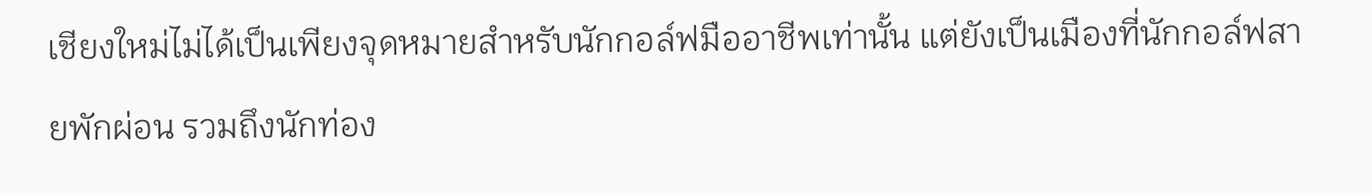เชียงใหม่ไม่ได้เป็นเพียงจุดหมายสำหรับนักกอล์ฟมืออาชีพเท่านั้น แต่ยังเป็นเมืองที่นักกอล์ฟสายพักผ่อน รวมถึงนักท่อง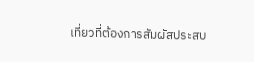เที่ยวที่ต้องการสัมผัสประสบ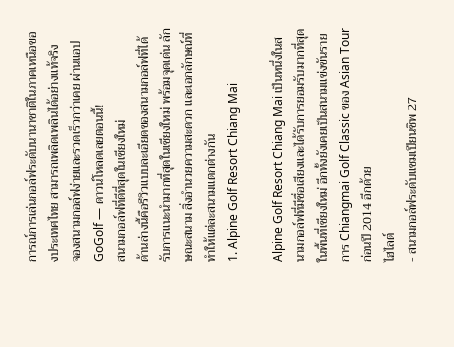การณ์การเล่นกอล์ฟระดับนานาชาติในภาคเหนือของประเทศไทย สามารถเพลิดเพลินได้อย่างแท้จริง
จองสนามกอล์ฟง่ายและรวดเร็วกว่าเคย ผ่านแอป GoGolf — ดาวน์โหลดเลยตอนนี้!
สนามกอล์ฟที่ดีที่สุดในเชียงใหม่
ด้านล่างนี้คือรีวิวแบบละเอียดของสนามกอล์ฟที่ได้รับการแนะนำมากที่สุดในเชียงใหม่ พร้อมจุดเด่น ลักษณะสนาม สิ่งอำนวยความสะดวก และเอกลักษณ์ที่ทำให้แต่ละสนามแตกต่างกัน
1. Alpine Golf Resort Chiang Mai

Alpine Golf Resort Chiang Mai เป็นหนึ่งในสนามกอล์ฟที่มีชื่อเสียงและได้รับการยอมรับมากที่สุดในพื้นที่เชียงใหม่ อีกทั้งยังเคยเป็นสนามแข่งขันรายการ Chiangmai Golf Classic ของ Asian Tour ก่อนปี 2014 อีกด้วย
ไฮไลต์
- สนามกอล์ฟระดับแชมเปียนชิพ 27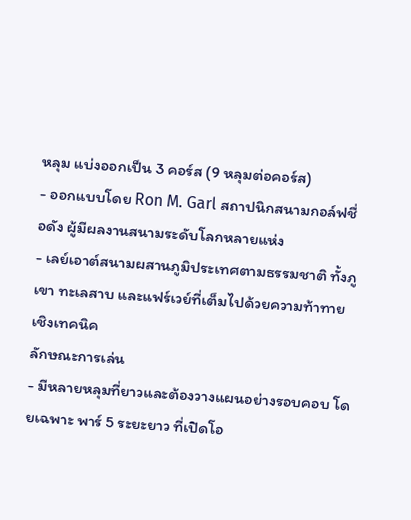หลุม แบ่งออกเป็น 3 คอร์ส (9 หลุมต่อคอร์ส)
- ออกแบบโดย Ron M. Garl สถาปนิกสนามกอล์ฟชื่อดัง ผู้มีผลงานสนามระดับโลกหลายแห่ง
- เลย์เอาต์สนามผสานภูมิประเทศตามธรรมชาติ ทั้งภูเขา ทะเลสาบ และแฟร์เวย์ที่เต็มไปด้วยความท้าทายเชิงเทคนิค
ลักษณะการเล่น
- มีหลายหลุมที่ยาวและต้องวางแผนอย่างรอบคอบ โดยเฉพาะ พาร์ 5 ระยะยาว ที่เปิดโอ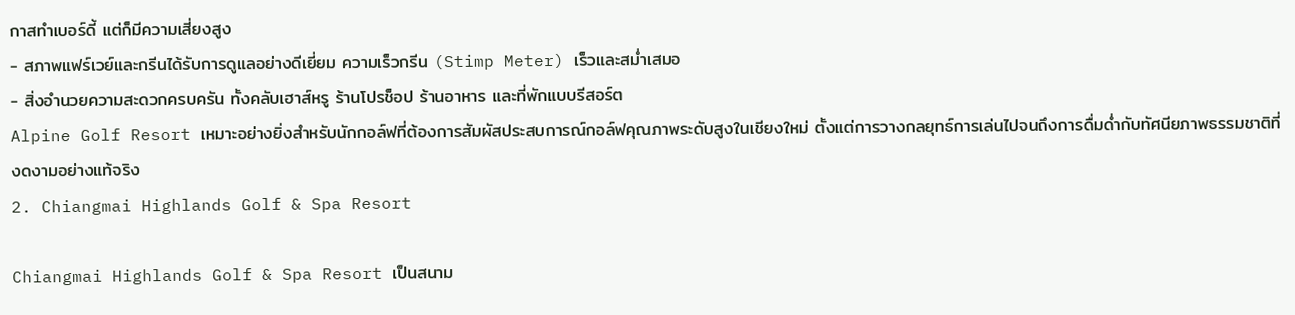กาสทำเบอร์ดี้ แต่ก็มีความเสี่ยงสูง
- สภาพแฟร์เวย์และกรีนได้รับการดูแลอย่างดีเยี่ยม ความเร็วกรีน (Stimp Meter) เร็วและสม่ำเสมอ
- สิ่งอำนวยความสะดวกครบครัน ทั้งคลับเฮาส์หรู ร้านโปรช็อป ร้านอาหาร และที่พักแบบรีสอร์ต
Alpine Golf Resort เหมาะอย่างยิ่งสำหรับนักกอล์ฟที่ต้องการสัมผัสประสบการณ์กอล์ฟคุณภาพระดับสูงในเชียงใหม่ ตั้งแต่การวางกลยุทธ์การเล่นไปจนถึงการดื่มด่ำกับทัศนียภาพธรรมชาติที่งดงามอย่างแท้จริง
2. Chiangmai Highlands Golf & Spa Resort

Chiangmai Highlands Golf & Spa Resort เป็นสนาม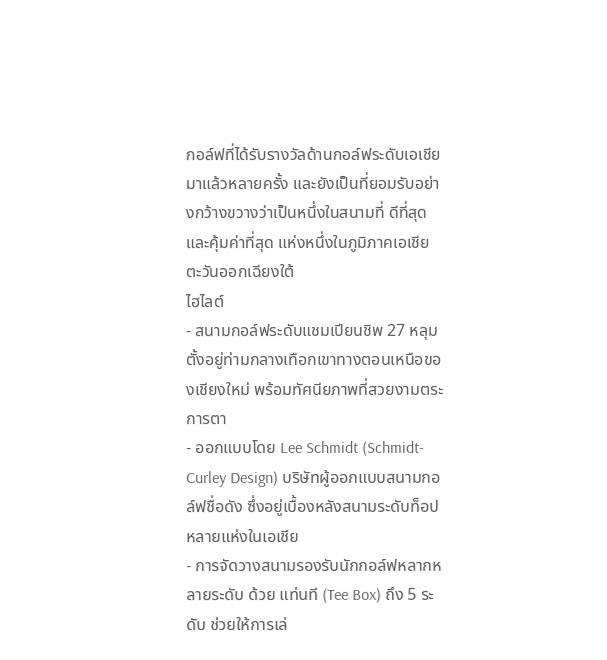กอล์ฟที่ได้รับรางวัลด้านกอล์ฟระดับเอเชียมาแล้วหลายครั้ง และยังเป็นที่ยอมรับอย่างกว้างขวางว่าเป็นหนึ่งในสนามที่ ดีที่สุดและคุ้มค่าที่สุด แห่งหนึ่งในภูมิภาคเอเชียตะวันออกเฉียงใต้
ไฮไลต์
- สนามกอล์ฟระดับแชมเปียนชิพ 27 หลุม ตั้งอยู่ท่ามกลางเทือกเขาทางตอนเหนือของเชียงใหม่ พร้อมทัศนียภาพที่สวยงามตระการตา
- ออกแบบโดย Lee Schmidt (Schmidt-Curley Design) บริษัทผู้ออกแบบสนามกอล์ฟชื่อดัง ซึ่งอยู่เบื้องหลังสนามระดับท็อปหลายแห่งในเอเชีย
- การจัดวางสนามรองรับนักกอล์ฟหลากหลายระดับ ด้วย แท่นที (Tee Box) ถึง 5 ระดับ ช่วยให้การเล่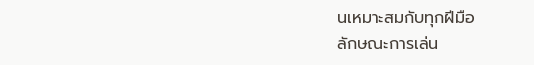นเหมาะสมกับทุกฝีมือ
ลักษณะการเล่น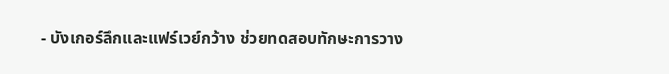- บังเกอร์ลึกและแฟร์เวย์กว้าง ช่วยทดสอบทักษะการวาง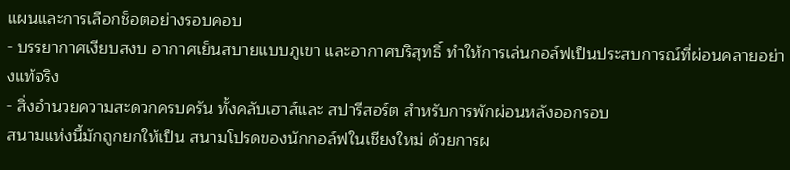แผนและการเลือกช็อตอย่างรอบคอบ
- บรรยากาศเงียบสงบ อากาศเย็นสบายแบบภูเขา และอากาศบริสุทธิ์ ทำให้การเล่นกอล์ฟเป็นประสบการณ์ที่ผ่อนคลายอย่างแท้จริง
- สิ่งอำนวยความสะดวกครบครัน ทั้งคลับเฮาส์และ สปารีสอร์ต สำหรับการพักผ่อนหลังออกรอบ
สนามแห่งนี้มักถูกยกให้เป็น สนามโปรดของนักกอล์ฟในเชียงใหม่ ด้วยการผ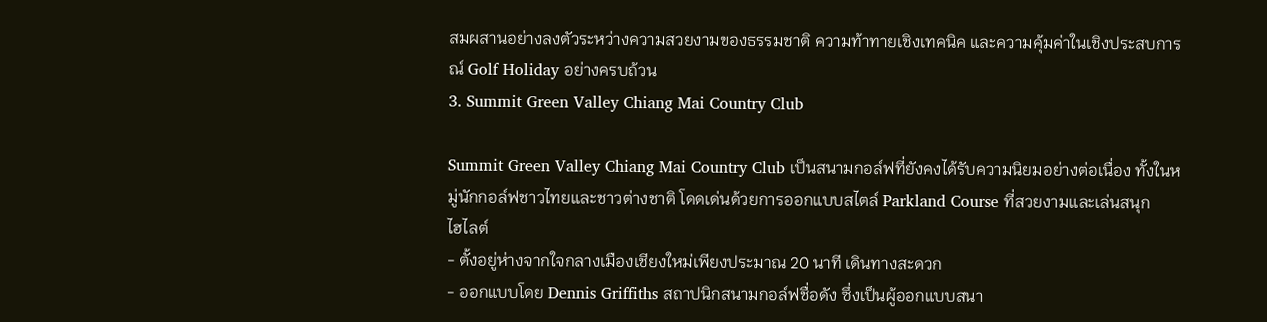สมผสานอย่างลงตัวระหว่างความสวยงามของธรรมชาติ ความท้าทายเชิงเทคนิค และความคุ้มค่าในเชิงประสบการณ์ Golf Holiday อย่างครบถ้วน
3. Summit Green Valley Chiang Mai Country Club

Summit Green Valley Chiang Mai Country Club เป็นสนามกอล์ฟที่ยังคงได้รับความนิยมอย่างต่อเนื่อง ทั้งในหมู่นักกอล์ฟชาวไทยและชาวต่างชาติ โดดเด่นด้วยการออกแบบสไตล์ Parkland Course ที่สวยงามและเล่นสนุก
ไฮไลต์
- ตั้งอยู่ห่างจากใจกลางเมืองเชียงใหม่เพียงประมาณ 20 นาที เดินทางสะดวก
- ออกแบบโดย Dennis Griffiths สถาปนิกสนามกอล์ฟชื่อดัง ซึ่งเป็นผู้ออกแบบสนา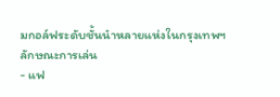มกอล์ฟระดับชั้นนำหลายแห่งในกรุงเทพฯ
ลักษณะการเล่น
- แฟ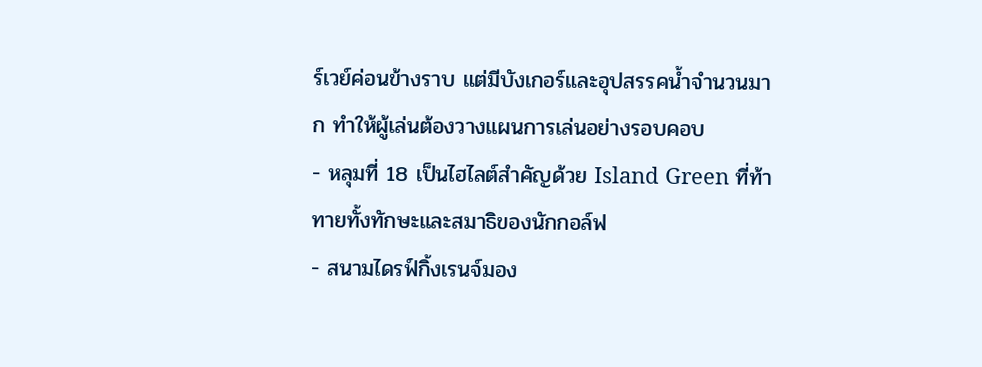ร์เวย์ค่อนข้างราบ แต่มีบังเกอร์และอุปสรรคน้ำจำนวนมาก ทำให้ผู้เล่นต้องวางแผนการเล่นอย่างรอบคอบ
- หลุมที่ 18 เป็นไฮไลต์สำคัญด้วย Island Green ที่ท้าทายทั้งทักษะและสมาธิของนักกอล์ฟ
- สนามไดรฟ์กิ้งเรนจ์มอง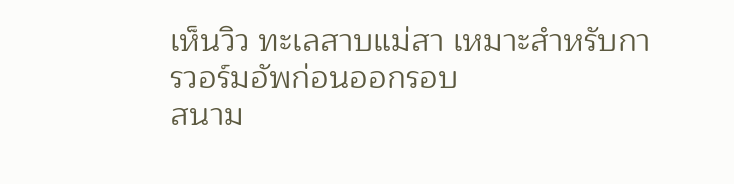เห็นวิว ทะเลสาบแม่สา เหมาะสำหรับการวอร์มอัพก่อนออกรอบ
สนาม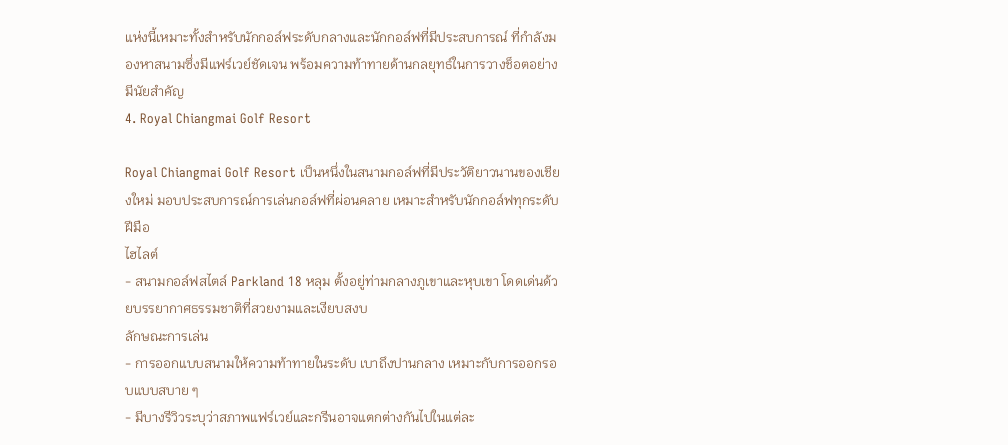แห่งนี้เหมาะทั้งสำหรับนักกอล์ฟระดับกลางและนักกอล์ฟที่มีประสบการณ์ ที่กำลังมองหาสนามซึ่งมีแฟร์เวย์ชัดเจน พร้อมความท้าทายด้านกลยุทธ์ในการวางช็อตอย่างมีนัยสำคัญ
4. Royal Chiangmai Golf Resort

Royal Chiangmai Golf Resort เป็นหนึ่งในสนามกอล์ฟที่มีประวัติยาวนานของเชียงใหม่ มอบประสบการณ์การเล่นกอล์ฟที่ผ่อนคลาย เหมาะสำหรับนักกอล์ฟทุกระดับฝีมือ
ไฮไลต์
- สนามกอล์ฟสไตล์ Parkland 18 หลุม ตั้งอยู่ท่ามกลางภูเขาและหุบเขา โดดเด่นด้วยบรรยากาศธรรมชาติที่สวยงามและเงียบสงบ
ลักษณะการเล่น
- การออกแบบสนามให้ความท้าทายในระดับ เบาถึงปานกลาง เหมาะกับการออกรอบแบบสบาย ๆ
- มีบางรีวิวระบุว่าสภาพแฟร์เวย์และกรีนอาจแตกต่างกันไปในแต่ละ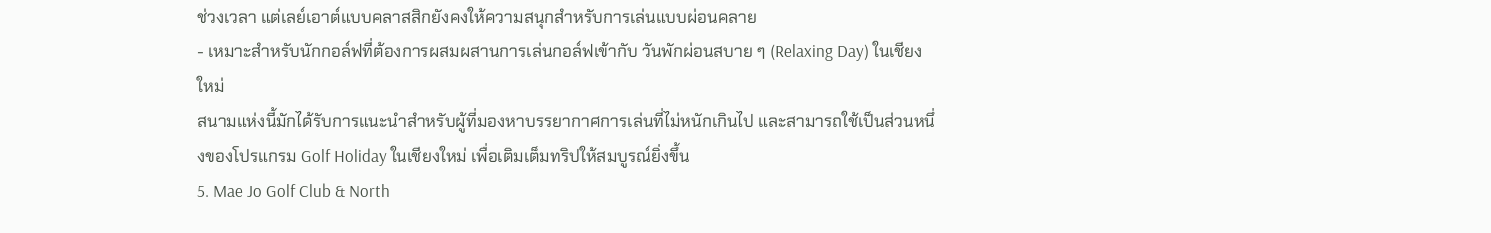ช่วงเวลา แต่เลย์เอาต์แบบคลาสสิกยังคงให้ความสนุกสำหรับการเล่นแบบผ่อนคลาย
- เหมาะสำหรับนักกอล์ฟที่ต้องการผสมผสานการเล่นกอล์ฟเข้ากับ วันพักผ่อนสบาย ๆ (Relaxing Day) ในเชียงใหม่
สนามแห่งนี้มักได้รับการแนะนำสำหรับผู้ที่มองหาบรรยากาศการเล่นที่ไม่หนักเกินไป และสามารถใช้เป็นส่วนหนึ่งของโปรแกรม Golf Holiday ในเชียงใหม่ เพื่อเติมเต็มทริปให้สมบูรณ์ยิ่งขึ้น
5. Mae Jo Golf Club & North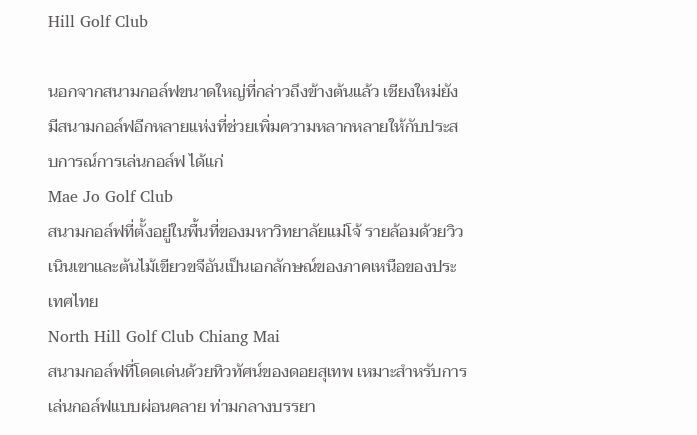Hill Golf Club

นอกจากสนามกอล์ฟขนาดใหญ่ที่กล่าวถึงข้างต้นแล้ว เชียงใหม่ยังมีสนามกอล์ฟอีกหลายแห่งที่ช่วยเพิ่มความหลากหลายให้กับประสบการณ์การเล่นกอล์ฟ ได้แก่
Mae Jo Golf Club
สนามกอล์ฟที่ตั้งอยู่ในพื้นที่ของมหาวิทยาลัยแม่โจ้ รายล้อมด้วยวิวเนินเขาและต้นไม้เขียวขจีอันเป็นเอกลักษณ์ของภาคเหนือของประเทศไทย
North Hill Golf Club Chiang Mai
สนามกอล์ฟที่โดดเด่นด้วยทิวทัศน์ของดอยสุเทพ เหมาะสำหรับการเล่นกอล์ฟแบบผ่อนคลาย ท่ามกลางบรรยา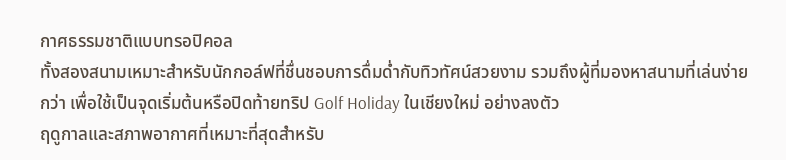กาศธรรมชาติแบบทรอปิคอล
ทั้งสองสนามเหมาะสำหรับนักกอล์ฟที่ชื่นชอบการดื่มด่ำกับทิวทัศน์สวยงาม รวมถึงผู้ที่มองหาสนามที่เล่นง่ายกว่า เพื่อใช้เป็นจุดเริ่มต้นหรือปิดท้ายทริป Golf Holiday ในเชียงใหม่ อย่างลงตัว
ฤดูกาลและสภาพอากาศที่เหมาะที่สุดสำหรับ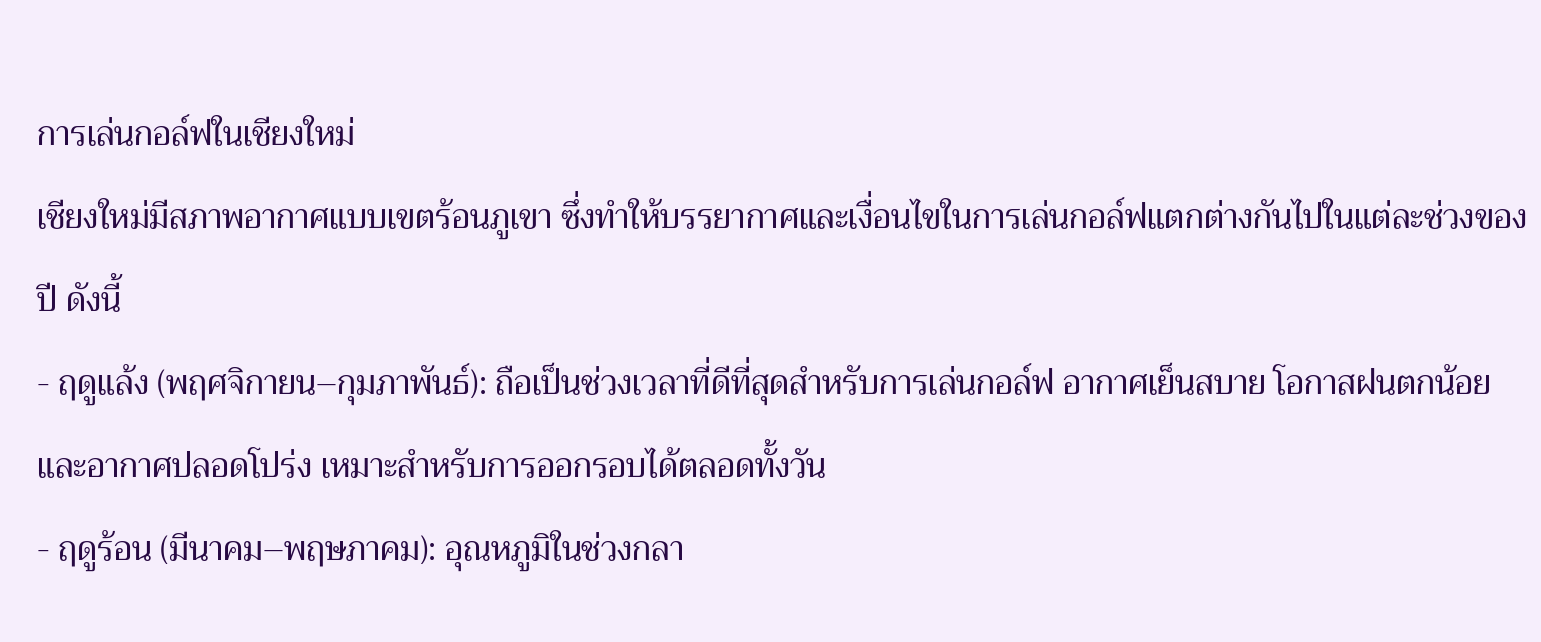การเล่นกอล์ฟในเชียงใหม่
เชียงใหม่มีสภาพอากาศแบบเขตร้อนภูเขา ซึ่งทำให้บรรยากาศและเงื่อนไขในการเล่นกอล์ฟแตกต่างกันไปในแต่ละช่วงของปี ดังนี้
- ฤดูแล้ง (พฤศจิกายน–กุมภาพันธ์): ถือเป็นช่วงเวลาที่ดีที่สุดสำหรับการเล่นกอล์ฟ อากาศเย็นสบาย โอกาสฝนตกน้อย และอากาศปลอดโปร่ง เหมาะสำหรับการออกรอบได้ตลอดทั้งวัน
- ฤดูร้อน (มีนาคม–พฤษภาคม): อุณหภูมิในช่วงกลา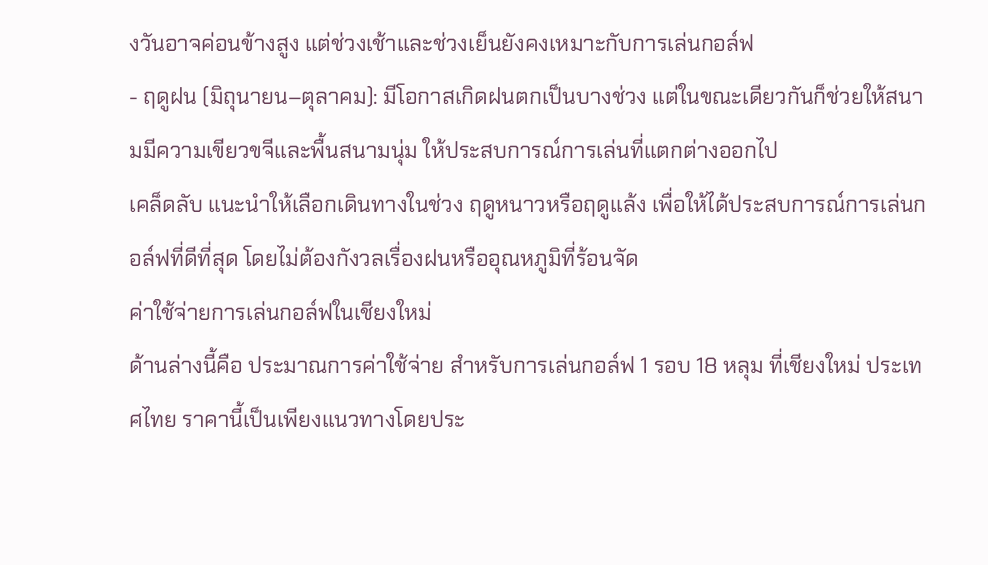งวันอาจค่อนข้างสูง แต่ช่วงเช้าและช่วงเย็นยังคงเหมาะกับการเล่นกอล์ฟ
- ฤดูฝน (มิถุนายน–ตุลาคม): มีโอกาสเกิดฝนตกเป็นบางช่วง แต่ในขณะเดียวกันก็ช่วยให้สนามมีความเขียวขจีและพื้นสนามนุ่ม ให้ประสบการณ์การเล่นที่แตกต่างออกไป
เคล็ดลับ แนะนำให้เลือกเดินทางในช่วง ฤดูหนาวหรือฤดูแล้ง เพื่อให้ได้ประสบการณ์การเล่นกอล์ฟที่ดีที่สุด โดยไม่ต้องกังวลเรื่องฝนหรืออุณหภูมิที่ร้อนจัด
ค่าใช้จ่ายการเล่นกอล์ฟในเชียงใหม่
ด้านล่างนี้คือ ประมาณการค่าใช้จ่าย สำหรับการเล่นกอล์ฟ 1 รอบ 18 หลุม ที่เชียงใหม่ ประเทศไทย ราคานี้เป็นเพียงแนวทางโดยประ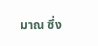มาณ ซึ่ง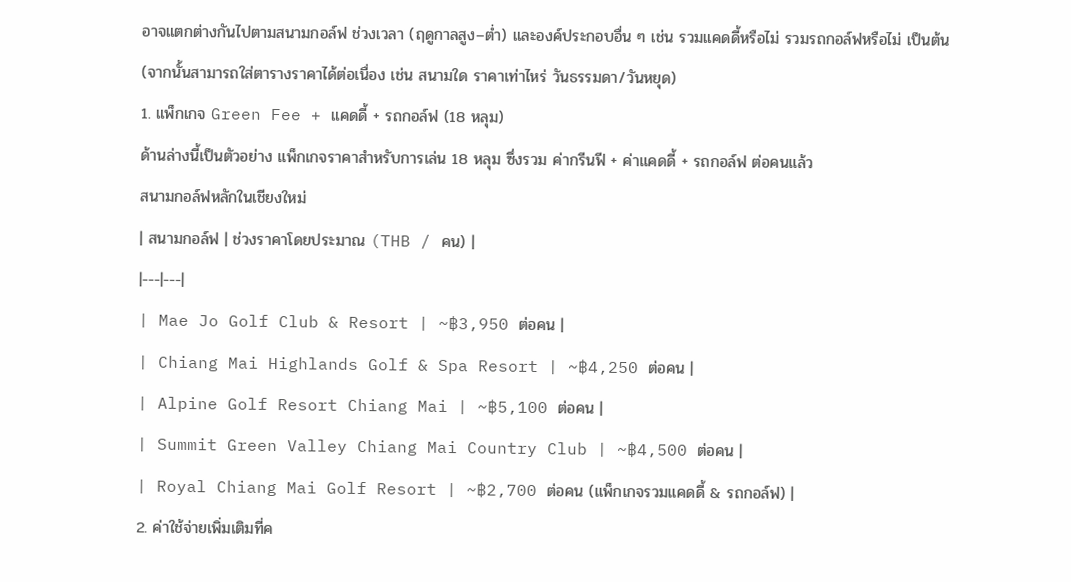อาจแตกต่างกันไปตามสนามกอล์ฟ ช่วงเวลา (ฤดูกาลสูง–ต่ำ) และองค์ประกอบอื่น ๆ เช่น รวมแคดดี้หรือไม่ รวมรถกอล์ฟหรือไม่ เป็นต้น
(จากนั้นสามารถใส่ตารางราคาได้ต่อเนื่อง เช่น สนามใด ราคาเท่าไหร่ วันธรรมดา/วันหยุด)
1. แพ็กเกจ Green Fee + แคดดี้ + รถกอล์ฟ (18 หลุม)
ด้านล่างนี้เป็นตัวอย่าง แพ็กเกจราคาสำหรับการเล่น 18 หลุม ซึ่งรวม ค่ากรีนฟี + ค่าแคดดี้ + รถกอล์ฟ ต่อคนแล้ว
สนามกอล์ฟหลักในเชียงใหม่
| สนามกอล์ฟ | ช่วงราคาโดยประมาณ (THB / คน) |
|---|---|
| Mae Jo Golf Club & Resort | ~฿3,950 ต่อคน |
| Chiang Mai Highlands Golf & Spa Resort | ~฿4,250 ต่อคน |
| Alpine Golf Resort Chiang Mai | ~฿5,100 ต่อคน |
| Summit Green Valley Chiang Mai Country Club | ~฿4,500 ต่อคน |
| Royal Chiang Mai Golf Resort | ~฿2,700 ต่อคน (แพ็กเกจรวมแคดดี้ & รถกอล์ฟ) |
2. ค่าใช้จ่ายเพิ่มเติมที่ค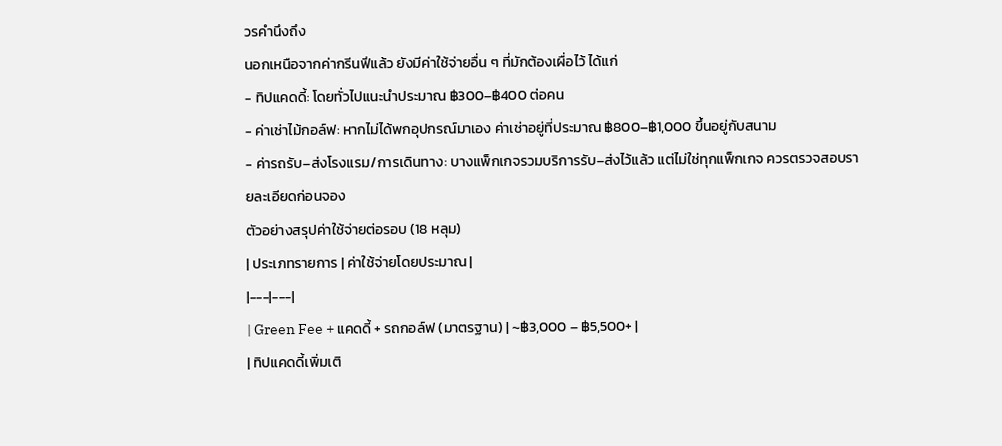วรคำนึงถึง
นอกเหนือจากค่ากรีนฟีแล้ว ยังมีค่าใช้จ่ายอื่น ๆ ที่มักต้องเผื่อไว้ ได้แก่
- ทิปแคดดี้: โดยทั่วไปแนะนำประมาณ ฿300–฿400 ต่อคน
- ค่าเช่าไม้กอล์ฟ: หากไม่ได้พกอุปกรณ์มาเอง ค่าเช่าอยู่ที่ประมาณ ฿800–฿1,000 ขึ้นอยู่กับสนาม
- ค่ารถรับ–ส่งโรงแรม/การเดินทาง: บางแพ็กเกจรวมบริการรับ–ส่งไว้แล้ว แต่ไม่ใช่ทุกแพ็กเกจ ควรตรวจสอบรายละเอียดก่อนจอง
ตัวอย่างสรุปค่าใช้จ่ายต่อรอบ (18 หลุม)
| ประเภทรายการ | ค่าใช้จ่ายโดยประมาณ |
|---|---|
| Green Fee + แคดดี้ + รถกอล์ฟ (มาตรฐาน) | ~฿3,000 – ฿5,500+ |
| ทิปแคดดี้เพิ่มเติ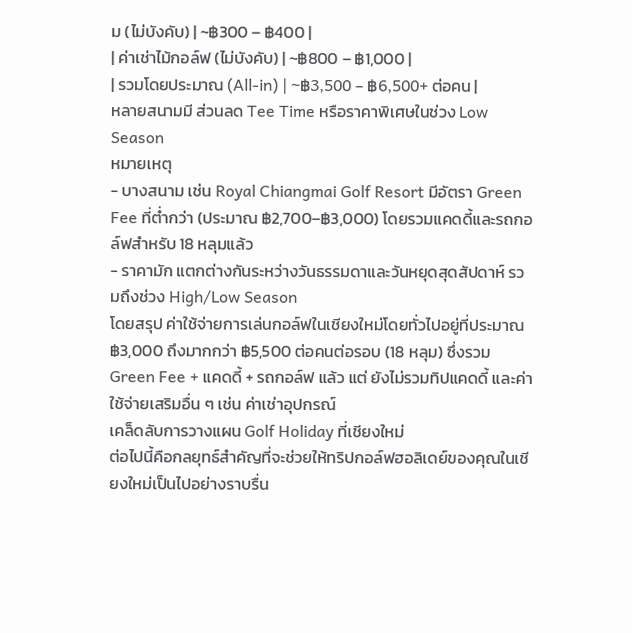ม (ไม่บังคับ) | ~฿300 – ฿400 |
| ค่าเช่าไม้กอล์ฟ (ไม่บังคับ) | ~฿800 – ฿1,000 |
| รวมโดยประมาณ (All-in) | ~฿3,500 – ฿6,500+ ต่อคน |
หลายสนามมี ส่วนลด Tee Time หรือราคาพิเศษในช่วง Low Season
หมายเหตุ
- บางสนาม เช่น Royal Chiangmai Golf Resort มีอัตรา Green Fee ที่ต่ำกว่า (ประมาณ ฿2,700–฿3,000) โดยรวมแคดดี้และรถกอล์ฟสำหรับ 18 หลุมแล้ว
- ราคามัก แตกต่างกันระหว่างวันธรรมดาและวันหยุดสุดสัปดาห์ รวมถึงช่วง High/Low Season
โดยสรุป ค่าใช้จ่ายการเล่นกอล์ฟในเชียงใหม่โดยทั่วไปอยู่ที่ประมาณ ฿3,000 ถึงมากกว่า ฿5,500 ต่อคนต่อรอบ (18 หลุม) ซึ่งรวม Green Fee + แคดดี้ + รถกอล์ฟ แล้ว แต่ ยังไม่รวมทิปแคดดี้ และค่าใช้จ่ายเสริมอื่น ๆ เช่น ค่าเช่าอุปกรณ์
เคล็ดลับการวางแผน Golf Holiday ที่เชียงใหม่
ต่อไปนี้คือกลยุทธ์สำคัญที่จะช่วยให้ทริปกอล์ฟฮอลิเดย์ของคุณในเชียงใหม่เป็นไปอย่างราบรื่น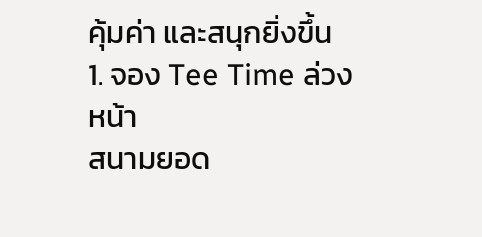คุ้มค่า และสนุกยิ่งขึ้น
1. จอง Tee Time ล่วงหน้า
สนามยอด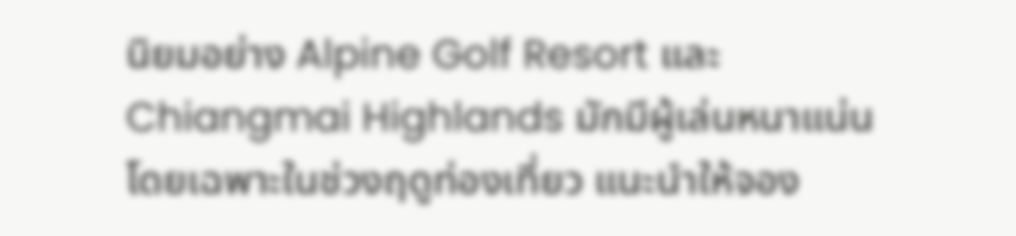นิยมอย่าง Alpine Golf Resort และ Chiangmai Highlands มักมีผู้เล่นหนาแน่น โดยเฉพาะในช่วงฤดูท่องเที่ยว แนะนำให้จอง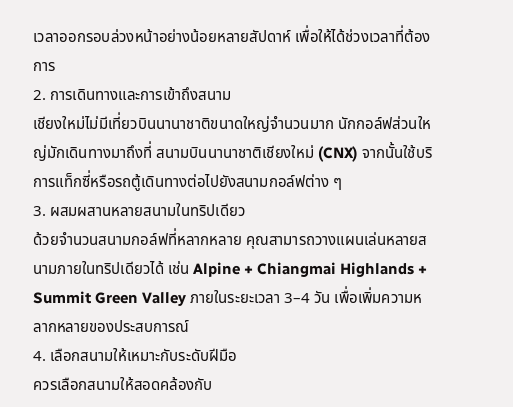เวลาออกรอบล่วงหน้าอย่างน้อยหลายสัปดาห์ เพื่อให้ได้ช่วงเวลาที่ต้องการ
2. การเดินทางและการเข้าถึงสนาม
เชียงใหม่ไม่มีเที่ยวบินนานาชาติขนาดใหญ่จำนวนมาก นักกอล์ฟส่วนใหญ่มักเดินทางมาถึงที่ สนามบินนานาชาติเชียงใหม่ (CNX) จากนั้นใช้บริการแท็กซี่หรือรถตู้เดินทางต่อไปยังสนามกอล์ฟต่าง ๆ
3. ผสมผสานหลายสนามในทริปเดียว
ด้วยจำนวนสนามกอล์ฟที่หลากหลาย คุณสามารถวางแผนเล่นหลายสนามภายในทริปเดียวได้ เช่น Alpine + Chiangmai Highlands + Summit Green Valley ภายในระยะเวลา 3–4 วัน เพื่อเพิ่มความหลากหลายของประสบการณ์
4. เลือกสนามให้เหมาะกับระดับฝีมือ
ควรเลือกสนามให้สอดคล้องกับ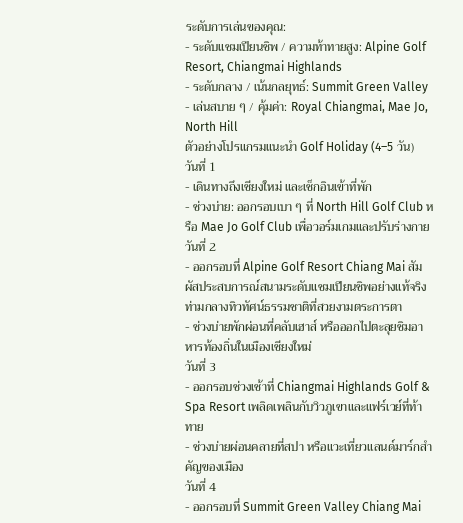ระดับการเล่นของคุณ:
- ระดับแชมเปียนชิพ / ความท้าทายสูง: Alpine Golf Resort, Chiangmai Highlands
- ระดับกลาง / เน้นกลยุทธ์: Summit Green Valley
- เล่นสบาย ๆ / คุ้มค่า: Royal Chiangmai, Mae Jo, North Hill
ตัวอย่างโปรแกรมแนะนำ Golf Holiday (4–5 วัน)
วันที่ 1
- เดินทางถึงเชียงใหม่ และเช็กอินเข้าที่พัก
- ช่วงบ่าย: ออกรอบเบา ๆ ที่ North Hill Golf Club หรือ Mae Jo Golf Club เพื่อวอร์มเกมและปรับร่างกาย
วันที่ 2
- ออกรอบที่ Alpine Golf Resort Chiang Mai สัมผัสประสบการณ์สนามระดับแชมเปียนชิพอย่างแท้จริง ท่ามกลางทิวทัศน์ธรรมชาติที่สวยงามตระการตา
- ช่วงบ่ายพักผ่อนที่คลับเฮาส์ หรือออกไปตะลุยชิมอาหารท้องถิ่นในเมืองเชียงใหม่
วันที่ 3
- ออกรอบช่วงเช้าที่ Chiangmai Highlands Golf & Spa Resort เพลิดเพลินกับวิวภูเขาและแฟร์เวย์ที่ท้าทาย
- ช่วงบ่ายผ่อนคลายที่สปา หรือแวะเที่ยวแลนด์มาร์กสำคัญของเมือง
วันที่ 4
- ออกรอบที่ Summit Green Valley Chiang Mai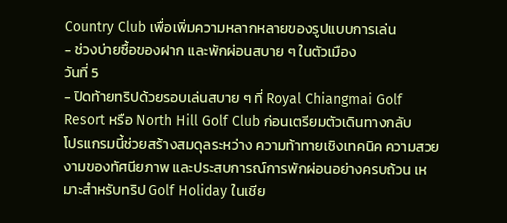Country Club เพื่อเพิ่มความหลากหลายของรูปแบบการเล่น
- ช่วงบ่ายซื้อของฝาก และพักผ่อนสบาย ๆ ในตัวเมือง
วันที่ 5
- ปิดท้ายทริปด้วยรอบเล่นสบาย ๆ ที่ Royal Chiangmai Golf Resort หรือ North Hill Golf Club ก่อนเตรียมตัวเดินทางกลับ
โปรแกรมนี้ช่วยสร้างสมดุลระหว่าง ความท้าทายเชิงเทคนิค ความสวยงามของทัศนียภาพ และประสบการณ์การพักผ่อนอย่างครบถ้วน เหมาะสำหรับทริป Golf Holiday ในเชีย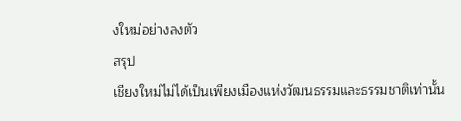งใหม่อย่างลงตัว
สรุป
เชียงใหม่ไม่ได้เป็นเพียงเมืองแห่งวัฒนธรรมและธรรมชาติเท่านั้น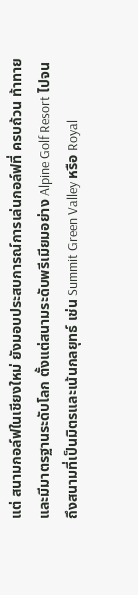แต่ สนามกอล์ฟในเชียงใหม่ ยังมอบประสบการณ์การเล่นกอล์ฟที่ ครบถ้วน ท้าทาย และมีมาตรฐานระดับโลก ตั้งแต่สนามระดับพรีเมียมอย่าง Alpine Golf Resort ไปจนถึงสนามที่เป็นมิตรและเน้นกลยุทธ์ เช่น Summit Green Valley หรือ Royal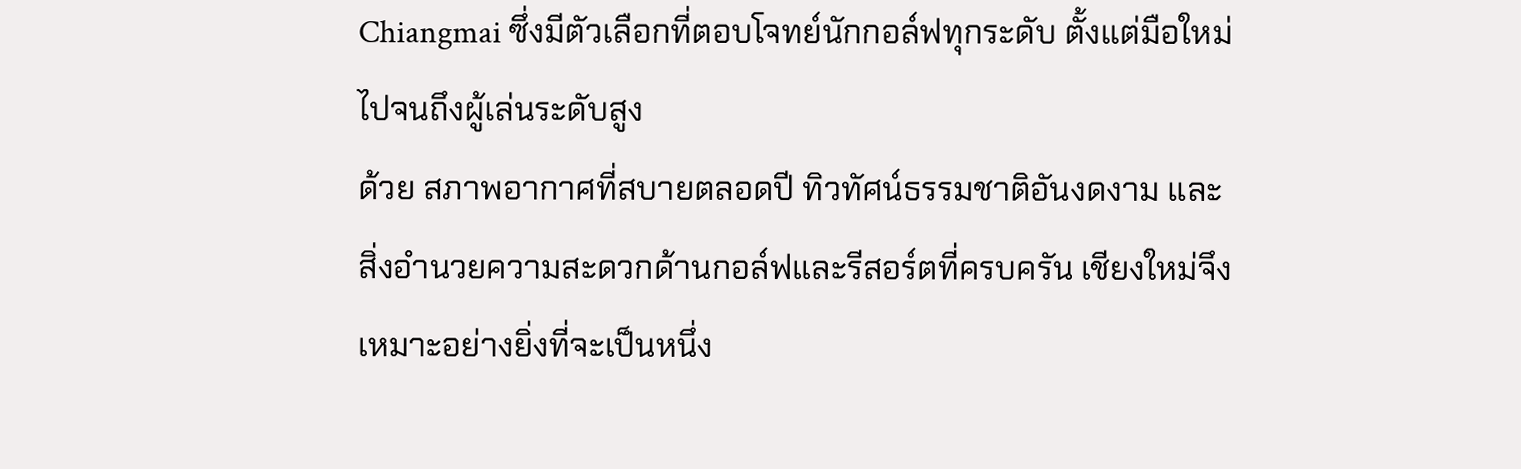Chiangmai ซึ่งมีตัวเลือกที่ตอบโจทย์นักกอล์ฟทุกระดับ ตั้งแต่มือใหม่ไปจนถึงผู้เล่นระดับสูง
ด้วย สภาพอากาศที่สบายตลอดปี ทิวทัศน์ธรรมชาติอันงดงาม และ สิ่งอำนวยความสะดวกด้านกอล์ฟและรีสอร์ตที่ครบครัน เชียงใหม่จึงเหมาะอย่างยิ่งที่จะเป็นหนึ่ง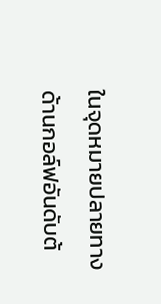ในจุดหมายปลายทางด้านกอล์ฟอันดับต้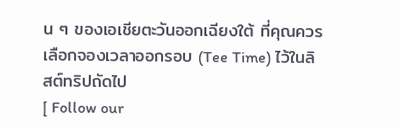น ๆ ของเอเชียตะวันออกเฉียงใต้ ที่คุณควรเลือกจองเวลาออกรอบ (Tee Time) ไว้ในลิสต์ทริปถัดไป
[ Follow our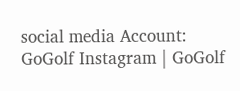social media Account: GoGolf Instagram | GoGolf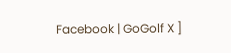Facebook | GoGolf X ]